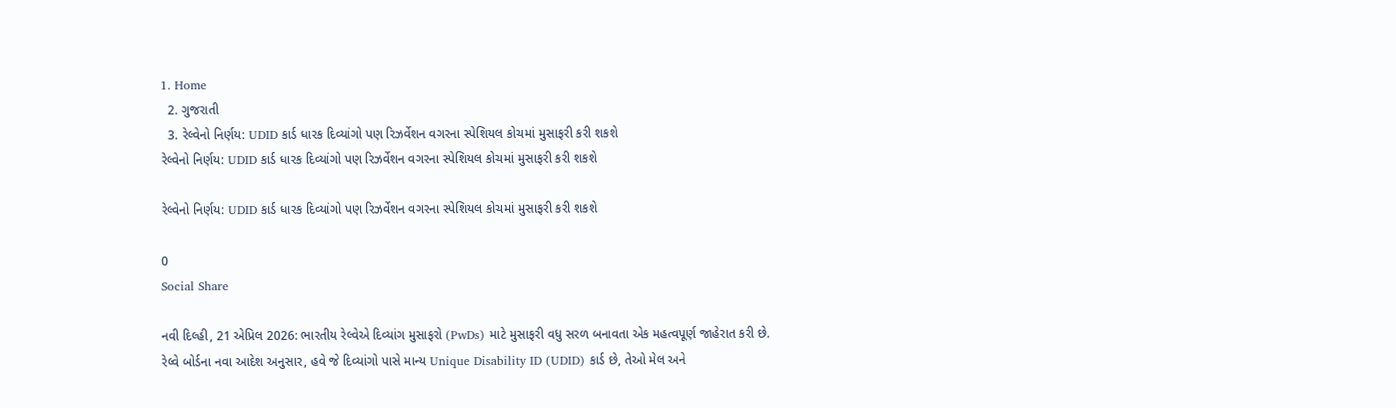1. Home
  2. ગુજરાતી
  3. રેલ્વેનો નિર્ણય: UDID કાર્ડ ધારક દિવ્યાંગો પણ રિઝર્વેશન વગરના સ્પેશિયલ કોચમાં મુસાફરી કરી શકશે
રેલ્વેનો નિર્ણય: UDID કાર્ડ ધારક દિવ્યાંગો પણ રિઝર્વેશન વગરના સ્પેશિયલ કોચમાં મુસાફરી કરી શકશે

રેલ્વેનો નિર્ણય: UDID કાર્ડ ધારક દિવ્યાંગો પણ રિઝર્વેશન વગરના સ્પેશિયલ કોચમાં મુસાફરી કરી શકશે

0
Social Share

નવી દિલ્હી, 21 એપ્રિલ 2026: ભારતીય રેલ્વેએ દિવ્યાંગ મુસાફરો (PwDs) માટે મુસાફરી વધુ સરળ બનાવતા એક મહત્વપૂર્ણ જાહેરાત કરી છે. રેલ્વે બોર્ડના નવા આદેશ અનુસાર, હવે જે દિવ્યાંગો પાસે માન્ય Unique Disability ID (UDID) કાર્ડ છે, તેઓ મેલ અને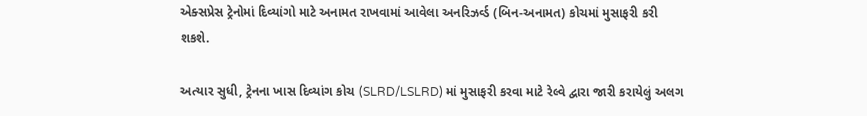એક્સપ્રેસ ટ્રેનોમાં દિવ્યાંગો માટે અનામત રાખવામાં આવેલા અનરિઝર્વ્ડ (બિન-અનામત) કોચમાં મુસાફરી કરી શકશે.

અત્યાર સુધી, ટ્રેનના ખાસ દિવ્યાંગ કોચ (SLRD/LSLRD) માં મુસાફરી કરવા માટે રેલ્વે દ્વારા જારી કરાયેલું અલગ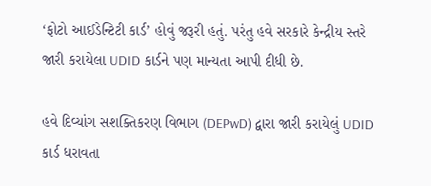‘ફોટો આઈડેન્ટિટી કાર્ડ’ હોવું જરૂરી હતું. પરંતુ હવે સરકારે કેન્દ્રીય સ્તરે જારી કરાયેલા UDID કાર્ડને પણ માન્યતા આપી દીધી છે.

હવે દિવ્યાંગ સશક્તિકરણ વિભાગ (DEPwD) દ્વારા જારી કરાયેલું UDID કાર્ડ ધરાવતા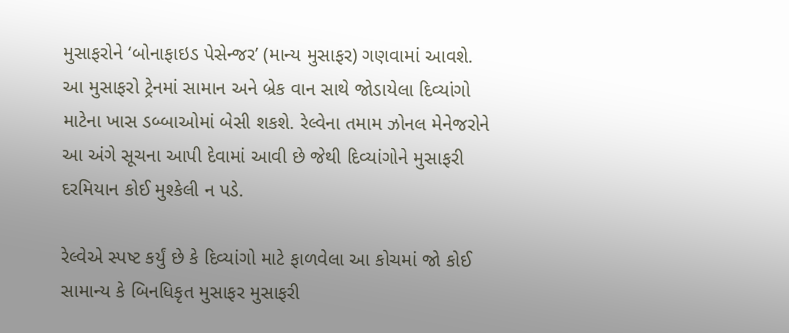મુસાફરોને ‘બોનાફાઇડ પેસેન્જર’ (માન્ય મુસાફર) ગણવામાં આવશે. આ મુસાફરો ટ્રેનમાં સામાન અને બ્રેક વાન સાથે જોડાયેલા દિવ્યાંગો માટેના ખાસ ડબ્બાઓમાં બેસી શકશે. રેલ્વેના તમામ ઝોનલ મેનેજરોને આ અંગે સૂચના આપી દેવામાં આવી છે જેથી દિવ્યાંગોને મુસાફરી દરમિયાન કોઈ મુશ્કેલી ન પડે.

રેલ્વેએ સ્પષ્ટ કર્યું છે કે દિવ્યાંગો માટે ફાળવેલા આ કોચમાં જો કોઈ સામાન્ય કે બિનધિકૃત મુસાફર મુસાફરી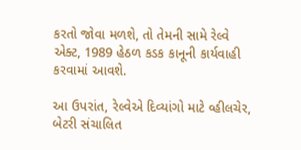કરતો જોવા મળશે, તો તેમની સામે રેલ્વે એક્ટ, 1989 હેઠળ કડક કાનૂની કાર્યવાહી કરવામાં આવશે.

આ ઉપરાંત, રેલ્વેએ દિવ્યાંગો માટે વ્હીલચેર, બેટરી સંચાલિત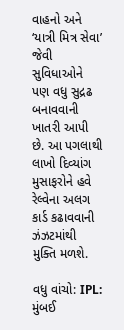વાહનો અને ‘યાત્રી મિત્ર સેવા’ જેવી સુવિધાઓને પણ વધુ સુદ્રઢ બનાવવાની ખાતરી આપી છે. આ પગલાથી લાખો દિવ્યાંગ મુસાફરોને હવે રેલ્વેના અલગ કાર્ડ કઢાવવાની ઝંઝટમાંથી મુક્તિ મળશે.

વધુ વાંચો: IPL: મુંબઈ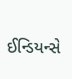ઈન્ડિયન્સે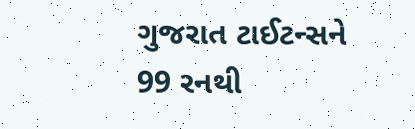ગુજરાત ટાઈટન્સને 99 રનથી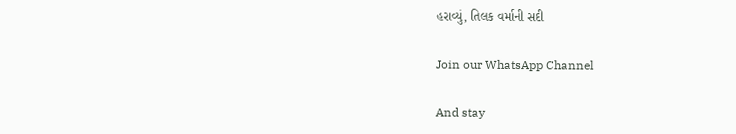હરાવ્યું, તિલક વર્માની સદી

Join our WhatsApp Channel

And stay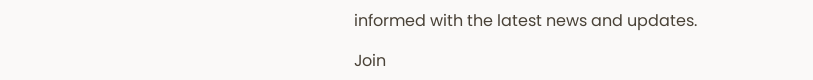informed with the latest news and updates.

Join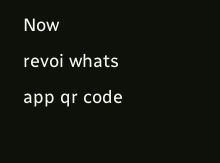Now
revoi whats app qr code